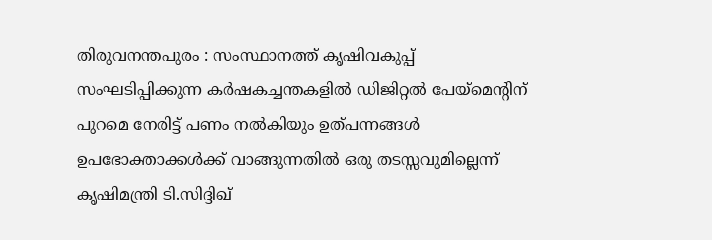തിരുവനന്തപുരം : സംസ്ഥാനത്ത് കൃഷിവകുപ്പ് സംഘടിപ്പിക്കുന്ന കർഷകച്ചന്തകളിൽ ഡിജിറ്റൽ പേയ്മെന്റിന് പുറമെ നേരിട്ട് പണം നൽകിയും ഉത്പന്നങ്ങൾ ഉപഭോക്താക്കൾക്ക് വാങ്ങുന്നതിൽ ഒരു തടസ്സവുമില്ലെന്ന് കൃഷിമന്ത്രി ടി.സിദ്ദിഖ്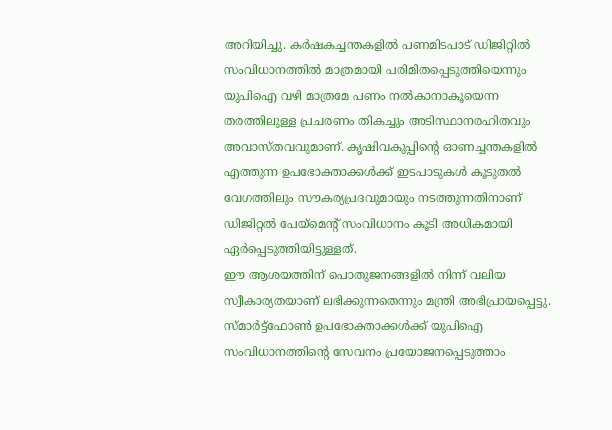അറിയിച്ചു. കർഷകച്ചന്തകളിൽ പണമിടപാട് ഡിജിറ്റിൽ സംവിധാനത്തിൽ മാത്രമായി പരിമിതപ്പെടുത്തിയെന്നും യുപിഐ വഴി മാത്രമേ പണം നൽകാനാകൂയെന്ന തരത്തിലുള്ള പ്രചരണം തികച്ചും അടിസ്ഥാനരഹിതവും അവാസ്തവവുമാണ്. കൃഷിവകുപ്പിന്റെ ഓണച്ചന്തകളിൽ എത്തുന്ന ഉപഭോക്താക്കൾക്ക് ഇടപാടുകൾ കൂടുതൽ വേഗത്തിലും സൗകര്യപ്രദവുമായും നടത്തുന്നതിനാണ് ഡിജിറ്റൽ പേയ്മെന്റ് സംവിധാനം കൂടി അധികമായി ഏർപ്പെടുത്തിയിട്ടുള്ളത്.
ഈ ആശയത്തിന് പൊതുജനങ്ങളിൽ നിന്ന് വലിയ സ്വീകാര്യതയാണ് ലഭിക്കുന്നതെന്നും മന്ത്രി അഭിപ്രായപ്പെട്ടു. സ്മാർട്ട്ഫോൺ ഉപഭോക്താക്കൾക്ക് യുപിഐ സംവിധാനത്തിന്റെ സേവനം പ്രയോജനപ്പെടുത്താം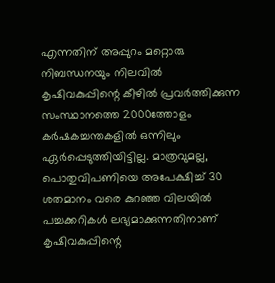എന്നതിന് അപ്പുറം മറ്റൊരു നിബന്ധനയും നിലവിൽ കൃഷിവകുപ്പിന്റെ കീഴിൽ പ്രവർത്തിക്കുന്ന സംസ്ഥാനത്തെ 2000ത്തോളം കർഷകച്ചന്തകളിൽ ഒന്നിലും ഏർപ്പെടുത്തിയിട്ടില്ല. മാത്രവുമല്ല, പൊതുവിപണിയെ അപേക്ഷിച്ച് 30 ശതമാനം വരെ കുറഞ്ഞ വിലയിൽ പച്ചക്കറികൾ ലഭ്യമാക്കുന്നതിനാണ് കൃഷിവകുപ്പിന്റെ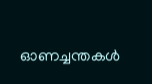ഓണച്ചന്തകൾ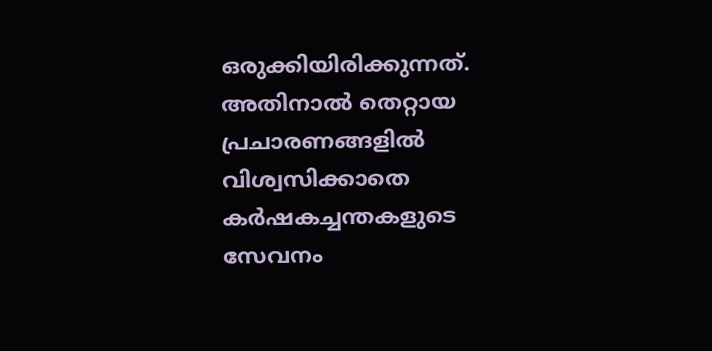ഒരുക്കിയിരിക്കുന്നത്. അതിനാൽ തെറ്റായ പ്രചാരണങ്ങളിൽ വിശ്വസിക്കാതെ കർഷകച്ചന്തകളുടെ സേവനം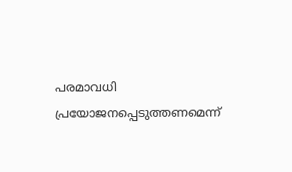പരമാവധി പ്രയോജനപ്പെടുത്തണമെന്ന്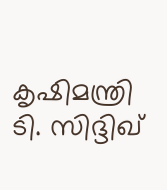കൃഷിമന്ത്രി ടി. സിദ്ദിഖ്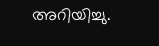അറിയിച്ചു.